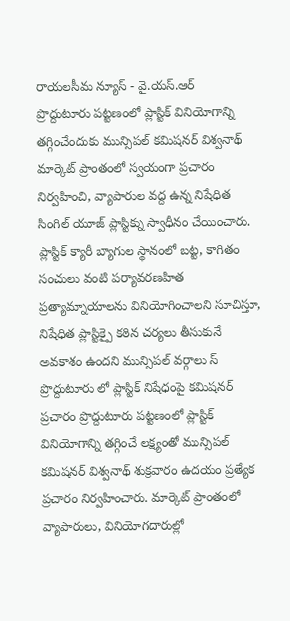రాయలసీమ న్యూస్ - వై.యస్.ఆర్
ప్రొద్దుటూరు పట్టణంలో ప్లాస్టిక్ వినియోగాన్ని తగ్గించేందుకు మున్సిపల్ కమిషనర్ విశ్వనాథ్ మార్కెట్ ప్రాంతంలో స్వయంగా ప్రచారం నిర్వహించి, వ్యాపారుల వద్ద ఉన్న నిషేధిత సింగిల్ యూజ్ ప్లాస్టిక్ను స్వాధీనం చేయించారు. ప్లాస్టిక్ క్యారీ బ్యాగుల స్థానంలో బట్ట, కాగితం సంచులు వంటి పర్యావరణహిత ప్రత్యామ్నాయాలను వినియోగించాలని సూచిస్తూ, నిషేధిత ప్లాస్టిక్పై కఠిన చర్యలు తీసుకునే అవకాశం ఉందని మున్సిపల్ వర్గాలు స్
ప్రొద్దుటూరు లో ప్లాస్టిక్ నిషేధంపై కమిషనర్ ప్రచారం ప్రొద్దుటూరు పట్టణంలో ప్లాస్టిక్ వినియోగాన్ని తగ్గించే లక్ష్యంతో మున్సిపల్ కమిషనర్ విశ్వనాథ్ శుక్రవారం ఉదయం ప్రత్యేక ప్రచారం నిర్వహించారు. మార్కెట్ ప్రాంతంలో వ్యాపారులు, వినియోగదారుల్లో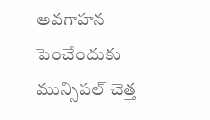అవగాహన పెంచేందుకు మున్సిపల్ చెత్త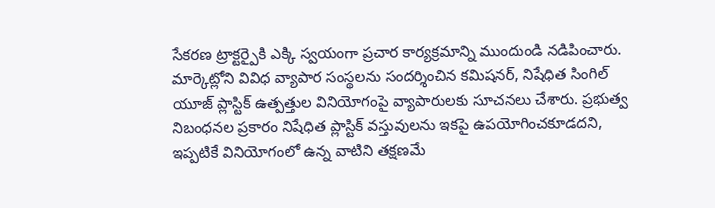సేకరణ ట్రాక్టర్పైకి ఎక్కి స్వయంగా ప్రచార కార్యక్రమాన్ని ముందుండి నడిపించారు.
మార్కెట్లోని వివిధ వ్యాపార సంస్థలను సందర్శించిన కమిషనర్, నిషేధిత సింగిల్ యూజ్ ప్లాస్టిక్ ఉత్పత్తుల వినియోగంపై వ్యాపారులకు సూచనలు చేశారు. ప్రభుత్వ నిబంధనల ప్రకారం నిషేధిత ప్లాస్టిక్ వస్తువులను ఇకపై ఉపయోగించకూడదని, ఇప్పటికే వినియోగంలో ఉన్న వాటిని తక్షణమే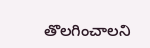తొలగించాలని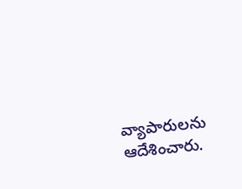వ్యాపారులను ఆదేశించారు.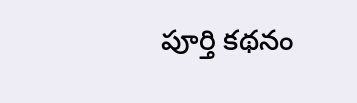పూర్తి కథనం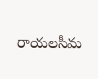రాయలసీమ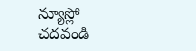న్యూస్లో చదవండి